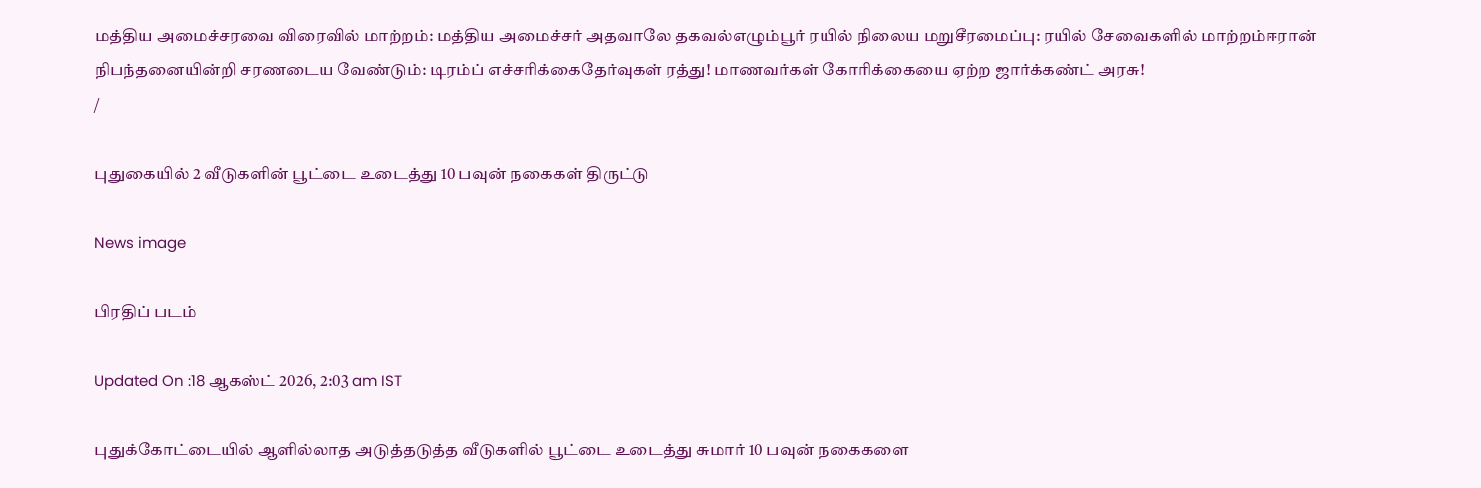மத்திய அமைச்சரவை விரைவில் மாற்றம்: மத்திய அமைச்சர் அதவாலே தகவல்எழும்பூர் ரயில் நிலைய மறுசீரமைப்பு: ரயில் சேவைகளில் மாற்றம்ஈரான் நிபந்தனையின்றி சரணடைய வேண்டும்: டிரம்ப் எச்சரிக்கைதேர்வுகள் ரத்து! மாணவர்கள் கோரிக்கையை ஏற்ற ஜார்க்கண்ட் அரசு!
/

புதுகையில் 2 வீடுகளின் பூட்டை உடைத்து 10 பவுன் நகைகள் திருட்டு

News image

பிரதிப் படம்

Updated On :18 ஆகஸ்ட் 2026, 2:03 am IST

புதுக்கோட்டையில் ஆளில்லாத அடுத்தடுத்த வீடுகளில் பூட்டை உடைத்து சுமார் 10 பவுன் நகைகளை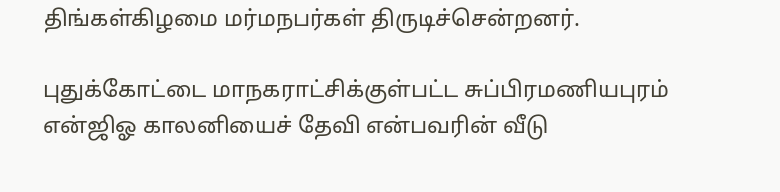திங்கள்கிழமை மர்மநபர்கள் திருடிச்சென்றனர்.

புதுக்கோட்டை மாநகராட்சிக்குள்பட்ட சுப்பிரமணியபுரம் என்ஜிஓ காலனியைச் தேவி என்பவரின் வீடு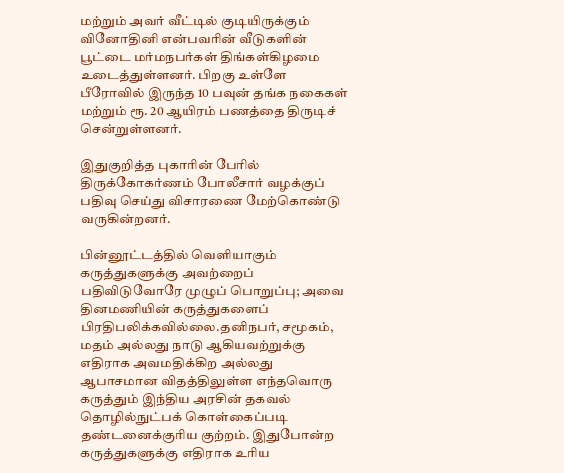மற்றும் அவர் வீட்டில் குடியிருக்கும் வினோதினி என்பவரின் வீடுகளின் பூட்டை மர்மநபர்கள் திங்கள்கிழமை உடைத்துள்ளனர். பிறகு உள்ளே பீரோவில் இருந்த 10 பவுன் தங்க நகைகள் மற்றும் ரூ. 20 ஆயிரம் பணத்தை திருடிச் சென்றுள்ளனர்.

இதுகுறித்த புகாரின் பேரில் திருக்கோகர்ணம் போலீசார் வழக்குப் பதிவு செய்து விசாரணை மேற்கொண்டு வருகின்றனர்.

பின்னூட்டத்தில் வெளியாகும் கருத்துகளுக்கு அவற்றைப் பதிவிடுவோரே முழுப் பொறுப்பு; அவை தினமணியின் கருத்துகளைப் பிரதிபலிக்கவில்லை.தனிநபர், சமூகம், மதம் அல்லது நாடு ஆகியவற்றுக்கு எதிராக அவமதிக்கிற அல்லது ஆபாசமான விதத்திலுள்ள எந்தவொரு கருத்தும் இந்திய அரசின் தகவல் தொழில்நுட்பக் கொள்கைப்படி தண்டனைக்குரிய குற்றம். இதுபோன்ற கருத்துகளுக்கு எதிராக உரிய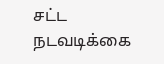சட்ட நடவடிக்கை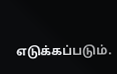எடுக்கப்படும்.